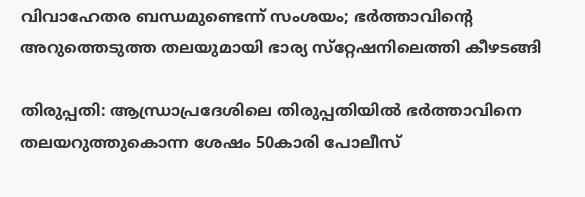വിവാഹേതര ബന്ധമുണ്ടെന്ന് സംശയം; ഭര്‍ത്താവിന്റെ അറുത്തെടുത്ത തലയുമായി ഭാര്യ സ്‌റ്റേഷനിലെത്തി കീഴടങ്ങി

തിരുപ്പതി: ആന്ധ്രാപ്രദേശിലെ തിരുപ്പതിയിൽ ഭർത്താവിനെ തലയറുത്തുകൊന്ന ശേഷം 50കാരി പോലീസ്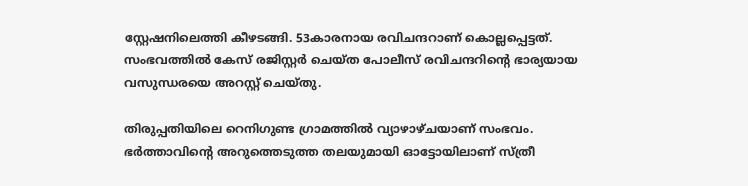സ്റ്റേഷനിലെത്തി കീഴടങ്ങി. 53കാരനായ രവിചന്ദറാണ് കൊല്ലപ്പെട്ടത്. സംഭവത്തിൽ കേസ് രജിസ്റ്റർ ചെയ്ത പോലീസ് രവിചന്ദറിന്റെ ഭാര്യയായ വസുന്ധരയെ അറസ്റ്റ് ചെയ്തു.

തിരുപ്പതിയിലെ റെനിഗുണ്ട ഗ്രാമത്തിൽ വ്യാഴാഴ്ചയാണ് സംഭവം. ഭർത്താവിന്റെ അറുത്തെടുത്ത തലയുമായി ഓട്ടോയിലാണ് സ്ത്രീ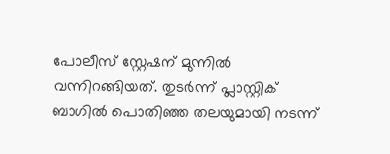പോലീസ് സ്റ്റേഷന് മുന്നിൽ വന്നിറങ്ങിയത്. തുടർന്ന് പ്ലാസ്റ്റിക് ബാഗിൽ പൊതിഞ്ഞ തലയുമായി നടന്ന്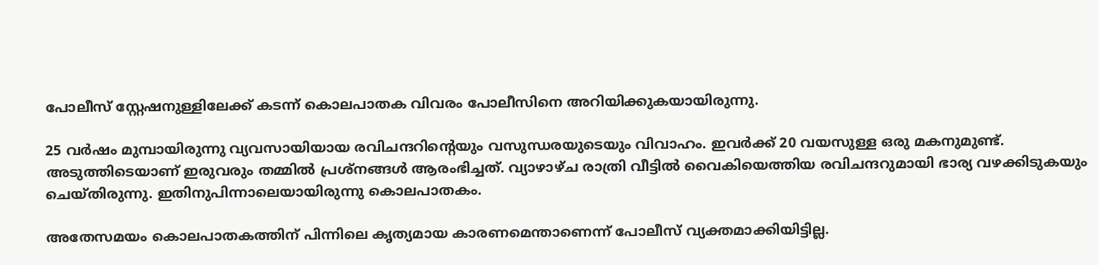പോലീസ് സ്റ്റേഷനുള്ളിലേക്ക് കടന്ന് കൊലപാതക വിവരം പോലീസിനെ അറിയിക്കുകയായിരുന്നു.

25 വർഷം മുമ്പായിരുന്നു വ്യവസായിയായ രവിചന്ദറിന്റെയും വസുന്ധരയുടെയും വിവാഹം. ഇവർക്ക് 20 വയസുള്ള ഒരു മകനുമുണ്ട്. അടുത്തിടെയാണ് ഇരുവരും തമ്മിൽ പ്രശ്നങ്ങൾ ആരംഭിച്ചത്. വ്യാഴാഴ്ച രാത്രി വീട്ടിൽ വൈകിയെത്തിയ രവിചന്ദറുമായി ഭാര്യ വഴക്കിടുകയും ചെയ്തിരുന്നു. ഇതിനുപിന്നാലെയായിരുന്നു കൊലപാതകം.

അതേസമയം കൊലപാതകത്തിന് പിന്നിലെ കൃത്യമായ കാരണമെന്താണെന്ന് പോലീസ് വ്യക്തമാക്കിയിട്ടില്ല.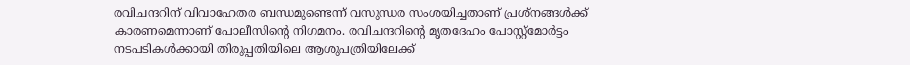രവിചന്ദറിന് വിവാഹേതര ബന്ധമുണ്ടെന്ന് വസുന്ധര സംശയിച്ചതാണ് പ്രശ്നങ്ങൾക്ക് കാരണമെന്നാണ് പോലീസിന്റെ നിഗമനം. രവിചന്ദറിന്റെ മൃതദേഹം പോസ്റ്റ്മോർട്ടം നടപടികൾക്കായി തിരുപ്പതിയിലെ ആശുപത്രിയിലേക്ക്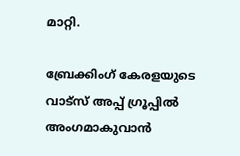മാറ്റി.

ബ്രേക്കിംഗ് കേരളയുടെ വാട്സ് അപ്പ് ഗ്രൂപ്പിൽ അംഗമാകുവാൻ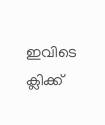ഇവിടെ ക്ലിക്ക്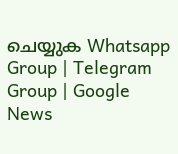ചെയ്യുക Whatsapp Group | Telegram Group | Google News